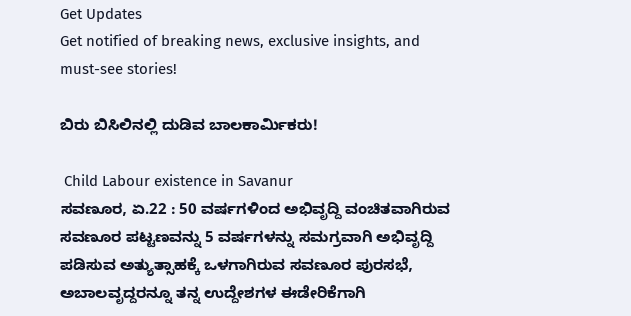Get Updates
Get notified of breaking news, exclusive insights, and must-see stories!

ಬಿರು ಬಿಸಿಲಿನಲ್ಲಿ ದುಡಿವ ಬಾಲಕಾರ್ಮಿಕರು!

 Child Labour existence in Savanur
ಸವಣೂರ, ಏ.22 : 50 ವರ್ಷಗಳಿಂದ ಅಭಿವೃದ್ದಿ ವಂಚಿತವಾಗಿರುವ ಸವಣೂರ ಪಟ್ಟಣವನ್ನು 5 ವರ್ಷಗಳನ್ನು ಸಮಗ್ರವಾಗಿ ಅಭಿವೃದ್ದಿ ಪಡಿಸುವ ಅತ್ಯುತ್ಸಾಹಕ್ಕೆ ಒಳಗಾಗಿರುವ ಸವಣೂರ ಪುರಸಭೆ, ಅಬಾಲವೃದ್ದರನ್ನೂ ತನ್ನ ಉದ್ದೇಶಗಳ ಈಡೇರಿಕೆಗಾಗಿ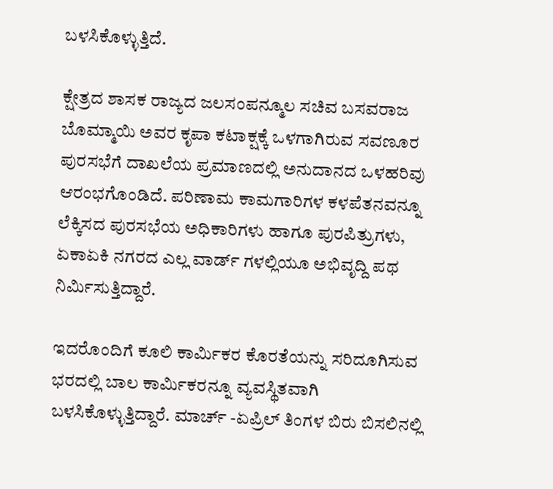ಬಳಸಿಕೊಳ್ಳುತ್ತಿದೆ.

ಕ್ಷೇತ್ರದ ಶಾಸಕ ರಾಜ್ಯದ ಜಲಸಂಪನ್ಮೂಲ ಸಚಿವ ಬಸವರಾಜ ಬೊಮ್ಮಾಯಿ ಅವರ ಕೃಪಾ ಕಟಾಕ್ಷಕ್ಕೆ ಒಳಗಾಗಿರುವ ಸವಣೂರ ಪುರಸಭೆಗೆ ದಾಖಲೆಯ ಪ್ರಮಾಣದಲ್ಲಿ ಅನುದಾನದ ಒಳಹರಿವು ಆರಂಭಗೊಂಡಿದೆ. ಪರಿಣಾಮ ಕಾಮಗಾರಿಗಳ ಕಳಪೆತನವನ್ನೂ ಲೆಕ್ಕಿಸದ ಪುರಸಭೆಯ ಅಧಿಕಾರಿಗಳು ಹಾಗೂ ಪುರಪಿತ್ರುಗಳು, ಏಕಾಏಕಿ ನಗರದ ಎಲ್ಲ ವಾರ್ಡ್ ಗಳಲ್ಲಿಯೂ ಅಭಿವೃದ್ದಿ ಪಥ ನಿರ್ಮಿಸುತ್ತಿದ್ದಾರೆ.

ಇದರೊಂದಿಗೆ ಕೂಲಿ ಕಾರ್ಮಿಕರ ಕೊರತೆಯನ್ನು ಸರಿದೂಗಿಸುವ ಭರದಲ್ಲಿ ಬಾಲ ಕಾರ್ಮಿಕರನ್ನೂ ವ್ಯವಸ್ಥಿತವಾಗಿ ಬಳಸಿಕೊಳ್ಳುತ್ತಿದ್ದಾರೆ. ಮಾರ್ಚ್ -ಏಪ್ರಿಲ್ ತಿಂಗಳ ಬಿರು ಬಿಸಲಿನಲ್ಲಿ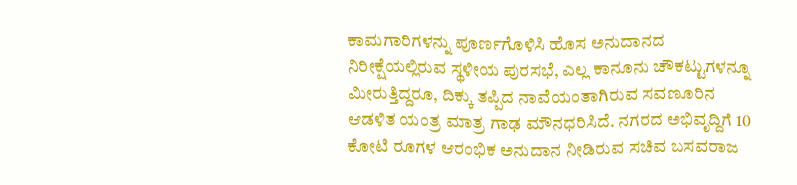ಕಾಮಗಾರಿಗಳನ್ನು ಪೂರ್ಣಗೊಳಿಸಿ ಹೊಸ ಅನುದಾನದ ನಿರೀಕ್ಷೆಯಲ್ಲಿರುವ ಸ್ಥಳೀಯ ಪುರಸಭೆ, ಎಲ್ಲ ಕಾನೂನು ಚೌಕಟ್ಟುಗಳನ್ನೂ ಮೀರುತ್ತಿದ್ದರೂ, ದಿಕ್ಕು ತಪ್ಪಿದ ನಾವೆಯಂತಾಗಿರುವ ಸವಣೂರಿನ ಆಡಳಿತ ಯಂತ್ರ ಮಾತ್ರ ಗಾಢ ಮೌನಧರಿಸಿದೆ. ನಗರದ ಅಭಿವೃದ್ದಿಗೆ 10 ಕೋಟಿ ರೂಗಳ ಆರಂಭಿಕ ಅನುದಾನ ನೀಡಿರುವ ಸಚಿವ ಬಸವರಾಜ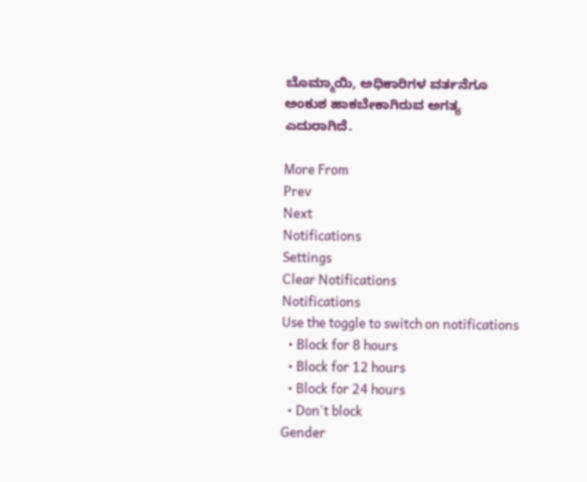ಬೊಮ್ಮಾಯಿ, ಅಧಿಕಾರಿಗಳ ವರ್ತನೆಗೂ ಅಂಕುಶ ಹಾಕಬೇಕಾಗಿರುವ ಅಗತ್ಯ ಎದುರಾಗಿದೆ.

More From
Prev
Next
Notifications
Settings
Clear Notifications
Notifications
Use the toggle to switch on notifications
  • Block for 8 hours
  • Block for 12 hours
  • Block for 24 hours
  • Don't block
Gender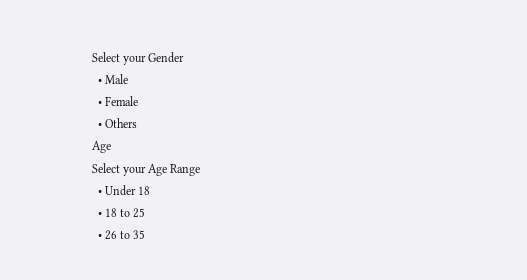Select your Gender
  • Male
  • Female
  • Others
Age
Select your Age Range
  • Under 18
  • 18 to 25
  • 26 to 35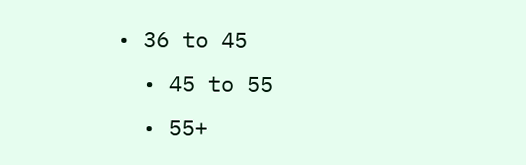• 36 to 45
  • 45 to 55
  • 55+